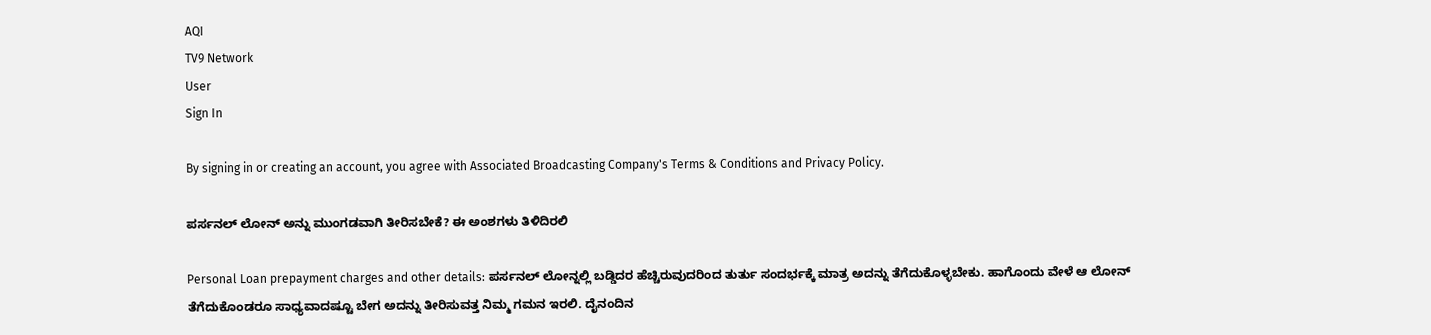AQI
TV9 Network
User
Sign In

By signing in or creating an account, you agree with Associated Broadcasting Company's Terms & Conditions and Privacy Policy.

ಪರ್ಸನಲ್ ಲೋನ್ ಅನ್ನು ಮುಂಗಡವಾಗಿ ತೀರಿಸಬೇಕೆ? ಈ ಅಂಶಗಳು ತಿಳಿದಿರಲಿ

Personal Loan prepayment charges and other details: ಪರ್ಸನಲ್ ಲೋನ್ನಲ್ಲಿ ಬಡ್ಡಿದರ ಹೆಚ್ಚಿರುವುದರಿಂದ ತುರ್ತು ಸಂದರ್ಭಕ್ಕೆ ಮಾತ್ರ ಅದನ್ನು ತೆಗೆದುಕೊಳ್ಳಬೇಕು. ಹಾಗೊಂದು ವೇಳೆ ಆ ಲೋನ್ ತೆಗೆದುಕೊಂಡರೂ ಸಾಧ್ಯವಾದಷ್ಟೂ ಬೇಗ ಅದನ್ನು ತೀರಿಸುವತ್ತ ನಿಮ್ಮ ಗಮನ ಇರಲಿ. ದೈನಂದಿನ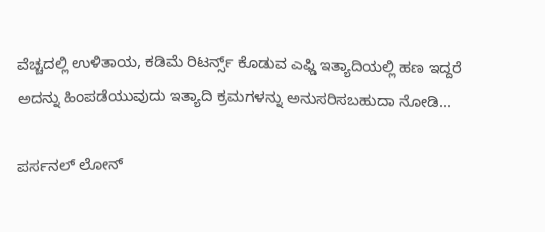ವೆಚ್ಚದಲ್ಲಿ ಉಳಿತಾಯ, ಕಡಿಮೆ ರಿಟರ್ನ್ಸ್ ಕೊಡುವ ಎಫ್ಡಿ ಇತ್ಯಾದಿಯಲ್ಲಿ ಹಣ ಇದ್ದರೆ ಅದನ್ನು ಹಿಂಪಡೆಯುವುದು ಇತ್ಯಾದಿ ಕ್ರಮಗಳನ್ನು ಅನುಸರಿಸಬಹುದಾ ನೋಡಿ...

ಪರ್ಸನಲ್ ಲೋನ್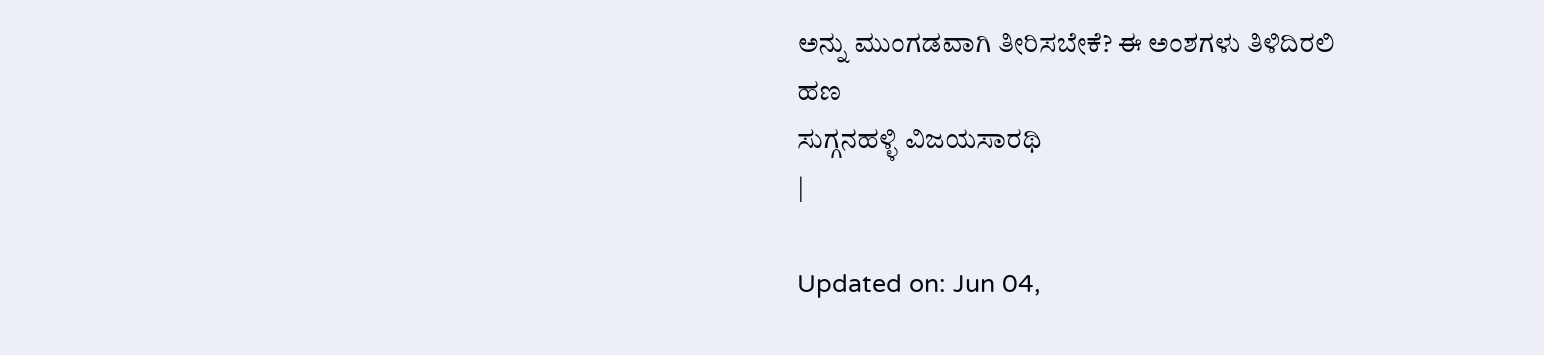ಅನ್ನು ಮುಂಗಡವಾಗಿ ತೀರಿಸಬೇಕೆ? ಈ ಅಂಶಗಳು ತಿಳಿದಿರಲಿ
ಹಣ
ಸುಗ್ಗನಹಳ್ಳಿ ವಿಜಯಸಾರಥಿ
|

Updated on: Jun 04,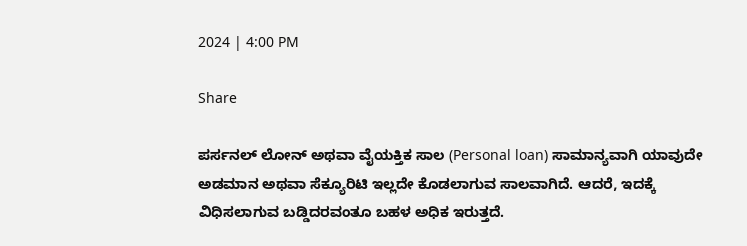2024 | 4:00 PM

Share

ಪರ್ಸನಲ್ ಲೋನ್ ಅಥವಾ ವೈಯಕ್ತಿಕ ಸಾಲ (Personal loan) ಸಾಮಾನ್ಯವಾಗಿ ಯಾವುದೇ ಅಡಮಾನ ಅಥವಾ ಸೆಕ್ಯೂರಿಟಿ ಇಲ್ಲದೇ ಕೊಡಲಾಗುವ ಸಾಲವಾಗಿದೆ. ಆದರೆ, ಇದಕ್ಕೆ ವಿಧಿಸಲಾಗುವ ಬಡ್ಡಿದರವಂತೂ ಬಹಳ ಅಧಿಕ ಇರುತ್ತದೆ.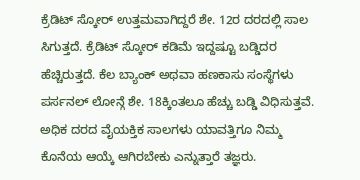ಕ್ರೆಡಿಟ್ ಸ್ಕೋರ್ ಉತ್ತಮವಾಗಿದ್ದರೆ ಶೇ. 12ರ ದರದಲ್ಲಿ ಸಾಲ ಸಿಗುತ್ತದೆ. ಕ್ರೆಡಿಟ್ ಸ್ಕೋರ್ ಕಡಿಮೆ ಇದ್ದಷ್ಟೂ ಬಡ್ಡಿದರ ಹೆಚ್ಚಿರುತ್ತದೆ. ಕೆಲ ಬ್ಯಾಂಕ್ ಅಥವಾ ಹಣಕಾಸು ಸಂಸ್ಥೆಗಳು ಪರ್ಸನಲ್ ಲೋನ್ಗೆ ಶೇ. 18ಕ್ಕಿಂತಲೂ ಹೆಚ್ಚು ಬಡ್ಡಿ ವಿಧಿಸುತ್ತವೆ. ಅಧಿಕ ದರದ ವೈಯಕ್ತಿಕ ಸಾಲಗಳು ಯಾವತ್ತಿಗೂ ನಿಮ್ಮ ಕೊನೆಯ ಆಯ್ಕೆ ಆಗಿರಬೇಕು ಎನ್ನುತ್ತಾರೆ ತಜ್ಞರು.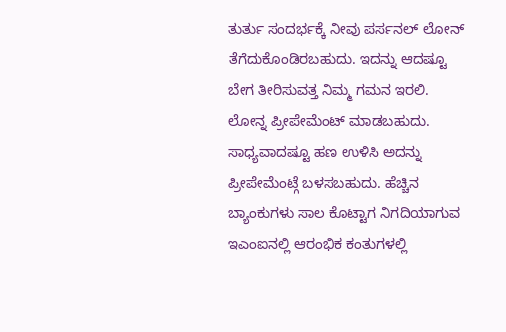ತುರ್ತು ಸಂದರ್ಭಕ್ಕೆ ನೀವು ಪರ್ಸನಲ್ ಲೋನ್ ತೆಗೆದುಕೊಂಡಿರಬಹುದು. ಇದನ್ನು ಆದಷ್ಟೂ ಬೇಗ ತೀರಿಸುವತ್ತ ನಿಮ್ಮ ಗಮನ ಇರಲಿ. ಲೋನ್ನ ಪ್ರೀಪೇಮೆಂಟ್ ಮಾಡಬಹುದು. ಸಾಧ್ಯವಾದಷ್ಟೂ ಹಣ ಉಳಿಸಿ ಅದನ್ನು ಪ್ರೀಪೇಮೆಂಟ್ಗೆ ಬಳಸಬಹುದು. ಹೆಚ್ಚಿನ ಬ್ಯಾಂಕುಗಳು ಸಾಲ ಕೊಟ್ಟಾಗ ನಿಗದಿಯಾಗುವ ಇಎಂಐನಲ್ಲಿ ಆರಂಭಿಕ ಕಂತುಗಳಲ್ಲಿ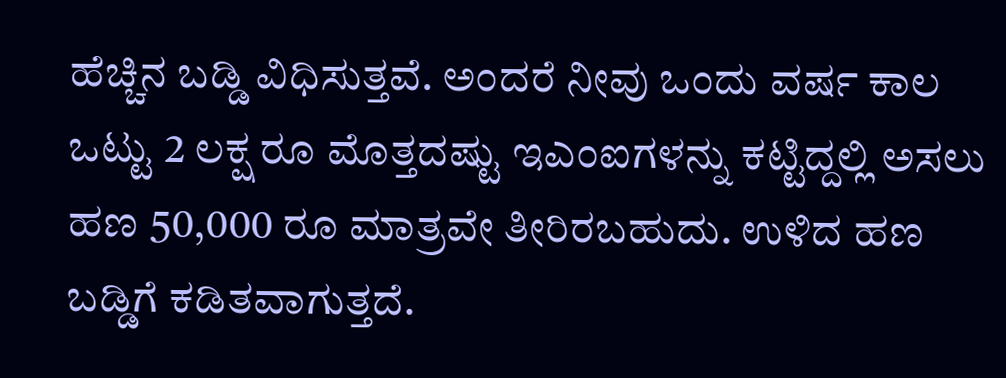ಹೆಚ್ಚಿನ ಬಡ್ಡಿ ವಿಧಿಸುತ್ತವೆ. ಅಂದರೆ ನೀವು ಒಂದು ವರ್ಷ ಕಾಲ ಒಟ್ಟು 2 ಲಕ್ಷ ರೂ ಮೊತ್ತದಷ್ಟು ಇಎಂಐಗಳನ್ನು ಕಟ್ಟಿದ್ದಲ್ಲಿ ಅಸಲು ಹಣ 50,000 ರೂ ಮಾತ್ರವೇ ತೀರಿರಬಹುದು. ಉಳಿದ ಹಣ ಬಡ್ಡಿಗೆ ಕಡಿತವಾಗುತ್ತದೆ.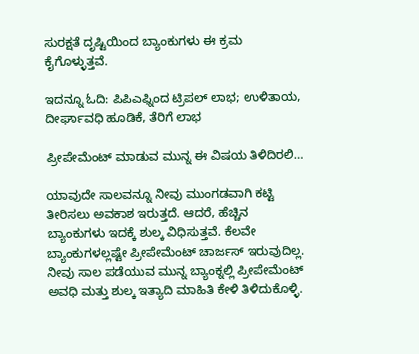ಸುರಕ್ಷತೆ ದೃಷ್ಟಿಯಿಂದ ಬ್ಯಾಂಕುಗಳು ಈ ಕ್ರಮ ಕೈಗೊಳ್ಳುತ್ತವೆ.

ಇದನ್ನೂ ಓದಿ: ಪಿಪಿಎಫ್ನಿಂದ ಟ್ರಿಪಲ್ ಲಾಭ; ಉಳಿತಾಯ, ದೀರ್ಘಾವಧಿ ಹೂಡಿಕೆ, ತೆರಿಗೆ ಲಾಭ

ಪ್ರೀಪೇಮೆಂಟ್ ಮಾಡುವ ಮುನ್ನ ಈ ವಿಷಯ ತಿಳಿದಿರಲಿ…

ಯಾವುದೇ ಸಾಲವನ್ನೂ ನೀವು ಮುಂಗಡವಾಗಿ ಕಟ್ಟಿ ತೀರಿಸಲು ಅವಕಾಶ ಇರುತ್ತದೆ. ಆದರೆ, ಹೆಚ್ಚಿನ ಬ್ಯಾಂಕುಗಳು ಇದಕ್ಕೆ ಶುಲ್ಕ ವಿಧಿಸುತ್ತವೆ. ಕೆಲವೇ ಬ್ಯಾಂಕುಗಳಲ್ಲಷ್ಟೇ ಪ್ರೀಪೇಮೆಂಟ್ ಚಾರ್ಜಸ್ ಇರುವುದಿಲ್ಲ. ನೀವು ಸಾಲ ಪಡೆಯುವ ಮುನ್ನ ಬ್ಯಾಂಕ್ನಲ್ಲಿ ಪ್ರೀಪೇಮೆಂಟ್ ಅವಧಿ ಮತ್ತು ಶುಲ್ಕ ಇತ್ಯಾದಿ ಮಾಹಿತಿ ಕೇಳಿ ತಿಳಿದುಕೊಳ್ಳಿ.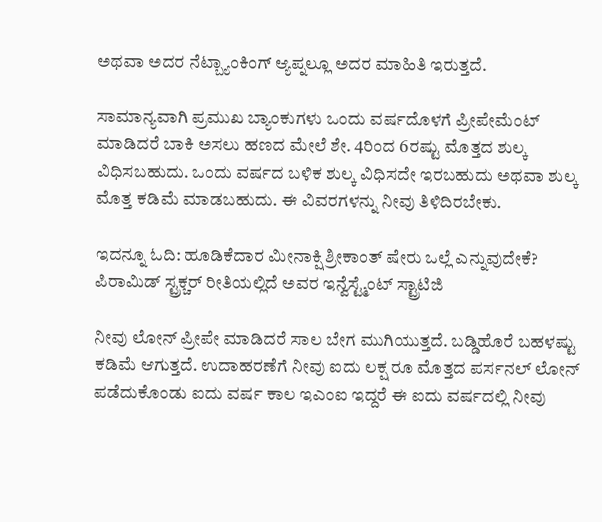ಅಥವಾ ಅದರ ನೆಟ್ಬ್ಯಾಂಕಿಂಗ್ ಆ್ಯಪ್ನಲ್ಲೂ ಅದರ ಮಾಹಿತಿ ಇರುತ್ತದೆ.

ಸಾಮಾನ್ಯವಾಗಿ ಪ್ರಮುಖ ಬ್ಯಾಂಕುಗಳು ಒಂದು ವರ್ಷದೊಳಗೆ ಪ್ರೀಪೇಮೆಂಟ್ ಮಾಡಿದರೆ ಬಾಕಿ ಅಸಲು ಹಣದ ಮೇಲೆ ಶೇ. 4ರಿಂದ 6ರಷ್ಟು ಮೊತ್ತದ ಶುಲ್ಕ ವಿಧಿಸಬಹುದು. ಒಂದು ವರ್ಷದ ಬಳಿಕ ಶುಲ್ಕ ವಿಧಿಸದೇ ಇರಬಹುದು ಅಥವಾ ಶುಲ್ಕ ಮೊತ್ತ ಕಡಿಮೆ ಮಾಡಬಹುದು. ಈ ವಿವರಗಳನ್ನು ನೀವು ತಿಳಿದಿರಬೇಕು.

ಇದನ್ನೂ ಓದಿ: ಹೂಡಿಕೆದಾರ ಮೀನಾಕ್ಷಿ ಶ್ರೀಕಾಂತ್ ಷೇರು ಒಲ್ಲೆ ಎನ್ನುವುದೇಕೆ? ಪಿರಾಮಿಡ್ ಸ್ಟ್ರಕ್ಚರ್ ರೀತಿಯಲ್ಲಿದೆ ಅವರ ಇನ್ವೆಸ್ಟ್ಮೆಂಟ್ ಸ್ಟ್ರಾಟಿಜಿ

ನೀವು ಲೋನ್ ಪ್ರೀಪೇ ಮಾಡಿದರೆ ಸಾಲ ಬೇಗ ಮುಗಿಯುತ್ತದೆ. ಬಡ್ಡಿಹೊರೆ ಬಹಳಷ್ಟು ಕಡಿಮೆ ಆಗುತ್ತದೆ. ಉದಾಹರಣೆಗೆ ನೀವು ಐದು ಲಕ್ಷ ರೂ ಮೊತ್ತದ ಪರ್ಸನಲ್ ಲೋನ್ ಪಡೆದುಕೊಂಡು ಐದು ವರ್ಷ ಕಾಲ ಇಎಂಐ ಇದ್ದರೆ ಈ ಐದು ವರ್ಷದಲ್ಲಿ ನೀವು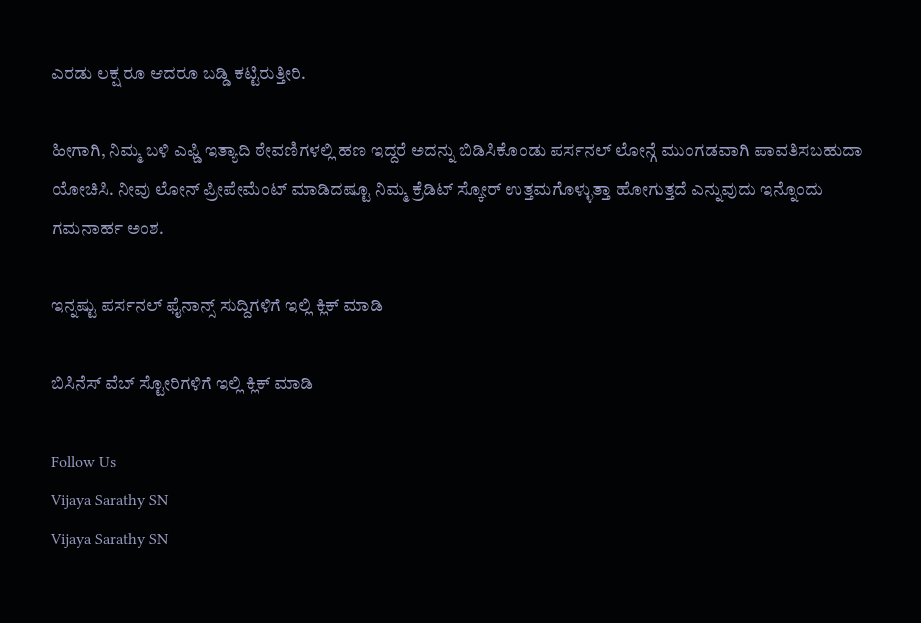ಎರಡು ಲಕ್ಷ ರೂ ಆದರೂ ಬಡ್ಡಿ ಕಟ್ಟಿರುತ್ತೀರಿ.

ಹೀಗಾಗಿ, ನಿಮ್ಮ ಬಳಿ ಎಫ್ಡಿ ಇತ್ಯಾದಿ ಠೇವಣಿಗಳಲ್ಲಿ ಹಣ ಇದ್ದರೆ ಅದನ್ನು ಬಿಡಿಸಿಕೊಂಡು ಪರ್ಸನಲ್ ಲೋನ್ಗೆ ಮುಂಗಡವಾಗಿ ಪಾವತಿಸಬಹುದಾ ಯೋಚಿಸಿ. ನೀವು ಲೋನ್ ಪ್ರೀಪೇಮೆಂಟ್ ಮಾಡಿದಷ್ಟೂ ನಿಮ್ಮ ಕ್ರೆಡಿಟ್ ಸ್ಕೋರ್ ಉತ್ತಮಗೊಳ್ಳುತ್ತಾ ಹೋಗುತ್ತದೆ ಎನ್ನುವುದು ಇನ್ನೊಂದು ಗಮನಾರ್ಹ ಅಂಶ.

ಇನ್ನಷ್ಟು ಪರ್ಸನಲ್ ಫೈನಾನ್ಸ್ ಸುದ್ದಿಗಳಿಗೆ ಇಲ್ಲಿ ಕ್ಲಿಕ್ ಮಾಡಿ

ಬಿಸಿನೆಸ್ ವೆಬ್ ಸ್ಟೋರಿಗಳಿಗೆ ಇಲ್ಲಿ ಕ್ಲಿಕ್ ಮಾಡಿ

Follow Us
Vijaya Sarathy SN
Vijaya Sarathy SN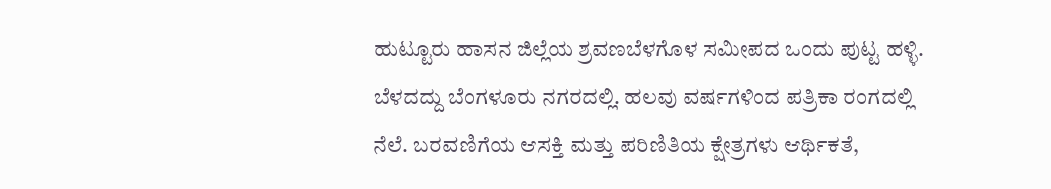ಹುಟ್ಟೂರು ಹಾಸನ ಜಿಲ್ಲೆಯ ಶ್ರವಣಬೆಳಗೊಳ ಸಮೀಪದ ಒಂದು ಪುಟ್ಟ ಹಳ್ಳಿ. ಬೆಳದದ್ದು ಬೆಂಗಳೂರು ನಗರದಲ್ಲಿ. ಹಲವು ವರ್ಷಗಳಿಂದ ಪತ್ರಿಕಾ ರಂಗದಲ್ಲಿ ನೆಲೆ. ಬರವಣಿಗೆಯ ಆಸಕ್ತಿ ಮತ್ತು ಪರಿಣಿತಿಯ ಕ್ಷೇತ್ರಗಳು ಆರ್ಥಿಕತೆ,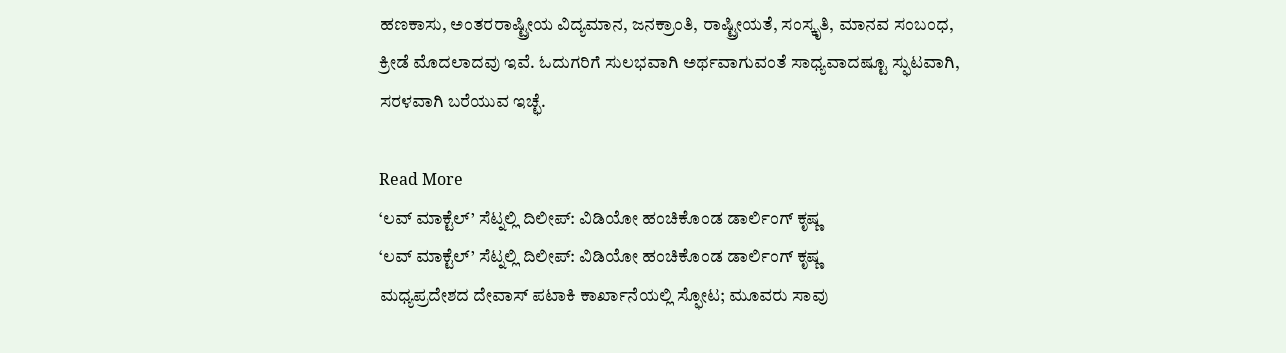ಹಣಕಾಸು, ಅಂತರರಾಷ್ಟ್ರೀಯ ವಿದ್ಯಮಾನ, ಜನಕ್ರಾಂತಿ, ರಾಷ್ಟ್ರೀಯತೆ, ಸಂಸ್ಕೃತಿ, ಮಾನವ ಸಂಬಂಧ, ಕ್ರೀಡೆ ಮೊದಲಾದವು ಇವೆ. ಓದುಗರಿಗೆ ಸುಲಭವಾಗಿ ಅರ್ಥವಾಗುವಂತೆ ಸಾಧ್ಯವಾದಷ್ಟೂ ಸ್ಫುಟವಾಗಿ, ಸರಳವಾಗಿ ಬರೆಯುವ ಇಚ್ಛೆ.

Read More
‘ಲವ್ ಮಾಕ್ಟೆಲ್’ ಸೆಟ್ನಲ್ಲಿ ದಿಲೀಪ್: ವಿಡಿಯೋ ಹಂಚಿಕೊಂಡ ಡಾರ್ಲಿಂಗ್ ಕೃಷ್ಣ
‘ಲವ್ ಮಾಕ್ಟೆಲ್’ ಸೆಟ್ನಲ್ಲಿ ದಿಲೀಪ್: ವಿಡಿಯೋ ಹಂಚಿಕೊಂಡ ಡಾರ್ಲಿಂಗ್ ಕೃಷ್ಣ
ಮಧ್ಯಪ್ರದೇಶದ ದೇವಾಸ್ ಪಟಾಕಿ ಕಾರ್ಖಾನೆಯಲ್ಲಿ ಸ್ಫೋಟ; ಮೂವರು ಸಾವು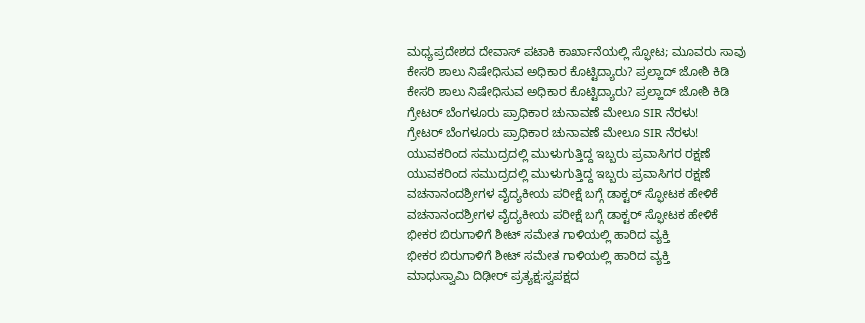ಮಧ್ಯಪ್ರದೇಶದ ದೇವಾಸ್ ಪಟಾಕಿ ಕಾರ್ಖಾನೆಯಲ್ಲಿ ಸ್ಫೋಟ; ಮೂವರು ಸಾವು
ಕೇಸರಿ ಶಾಲು ನಿಷೇಧಿಸುವ ಅಧಿಕಾರ ಕೊಟ್ಟಿದ್ಯಾರು? ಪ್ರಲ್ಹಾದ್ ಜೋಶಿ ಕಿಡಿ
ಕೇಸರಿ ಶಾಲು ನಿಷೇಧಿಸುವ ಅಧಿಕಾರ ಕೊಟ್ಟಿದ್ಯಾರು? ಪ್ರಲ್ಹಾದ್ ಜೋಶಿ ಕಿಡಿ
ಗ್ರೇಟರ್ ಬೆಂಗಳೂರು ಪ್ರಾಧಿಕಾರ ಚುನಾವಣೆ ಮೇಲೂ SIR ನೆರಳು!
ಗ್ರೇಟರ್ ಬೆಂಗಳೂರು ಪ್ರಾಧಿಕಾರ ಚುನಾವಣೆ ಮೇಲೂ SIR ನೆರಳು!
ಯುವಕರಿಂದ ಸಮುದ್ರದಲ್ಲಿ ಮುಳುಗುತ್ತಿದ್ದ ಇಬ್ಬರು ಪ್ರವಾಸಿಗರ ರಕ್ಷಣೆ
ಯುವಕರಿಂದ ಸಮುದ್ರದಲ್ಲಿ ಮುಳುಗುತ್ತಿದ್ದ ಇಬ್ಬರು ಪ್ರವಾಸಿಗರ ರಕ್ಷಣೆ
ವಚನಾನಂದಶ್ರೀಗಳ ವೈದ್ಯಕೀಯ ಪರೀಕ್ಷೆ ಬಗ್ಗೆ ಡಾಕ್ಟರ್ ಸ್ಫೋಟಕ ಹೇಳಿಕೆ
ವಚನಾನಂದಶ್ರೀಗಳ ವೈದ್ಯಕೀಯ ಪರೀಕ್ಷೆ ಬಗ್ಗೆ ಡಾಕ್ಟರ್ ಸ್ಫೋಟಕ ಹೇಳಿಕೆ
ಭೀಕರ ಬಿರುಗಾಳಿಗೆ ಶೀಟ್ ಸಮೇತ ಗಾಳಿಯಲ್ಲಿ ಹಾರಿದ ವ್ಯಕ್ತಿ
ಭೀಕರ ಬಿರುಗಾಳಿಗೆ ಶೀಟ್ ಸಮೇತ ಗಾಳಿಯಲ್ಲಿ ಹಾರಿದ ವ್ಯಕ್ತಿ
ಮಾಧುಸ್ವಾಮಿ ದಿಢೀರ್ ಪ್ರತ್ಯಕ್ಷ:ಸ್ವಪಕ್ಷದ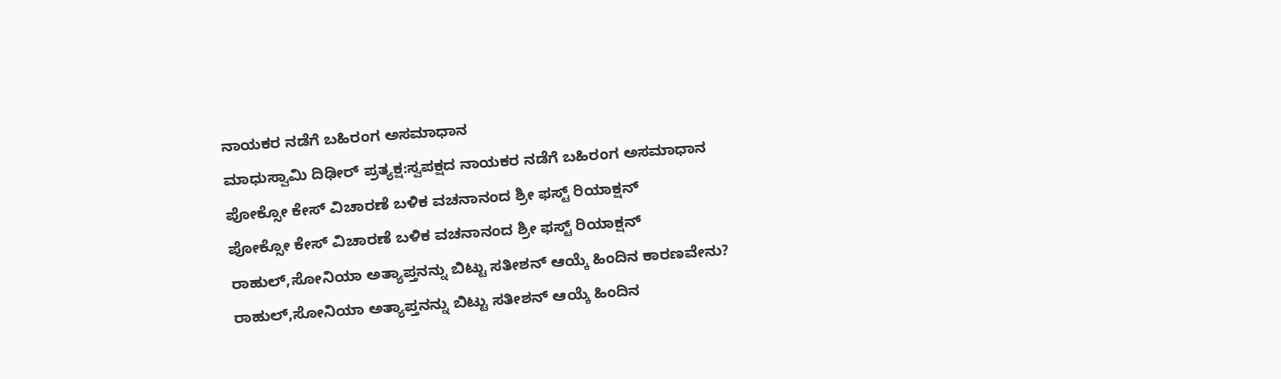ನಾಯಕರ ನಡೆಗೆ ಬಹಿರಂಗ ಅಸಮಾಧಾನ
ಮಾಧುಸ್ವಾಮಿ ದಿಢೀರ್ ಪ್ರತ್ಯಕ್ಷ:ಸ್ವಪಕ್ಷದ ನಾಯಕರ ನಡೆಗೆ ಬಹಿರಂಗ ಅಸಮಾಧಾನ
ಪೋಕ್ಸೋ ಕೇಸ್ ವಿಚಾರಣೆ ಬಳಿಕ ವಚನಾನಂದ ಶ್ರೀ ಫಸ್ಟ್ ರಿಯಾಕ್ಷನ್
ಪೋಕ್ಸೋ ಕೇಸ್ ವಿಚಾರಣೆ ಬಳಿಕ ವಚನಾನಂದ ಶ್ರೀ ಫಸ್ಟ್ ರಿಯಾಕ್ಷನ್
ರಾಹುಲ್,ಸೋನಿಯಾ ಅತ್ಯಾಪ್ತನನ್ನು ಬಿಟ್ಟು ಸತೀಶನ್ ಆಯ್ಕೆ ಹಿಂದಿನ ಕಾರಣವೇನು?
ರಾಹುಲ್,ಸೋನಿಯಾ ಅತ್ಯಾಪ್ತನನ್ನು ಬಿಟ್ಟು ಸತೀಶನ್ ಆಯ್ಕೆ ಹಿಂದಿನ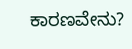ಕಾರಣವೇನು?